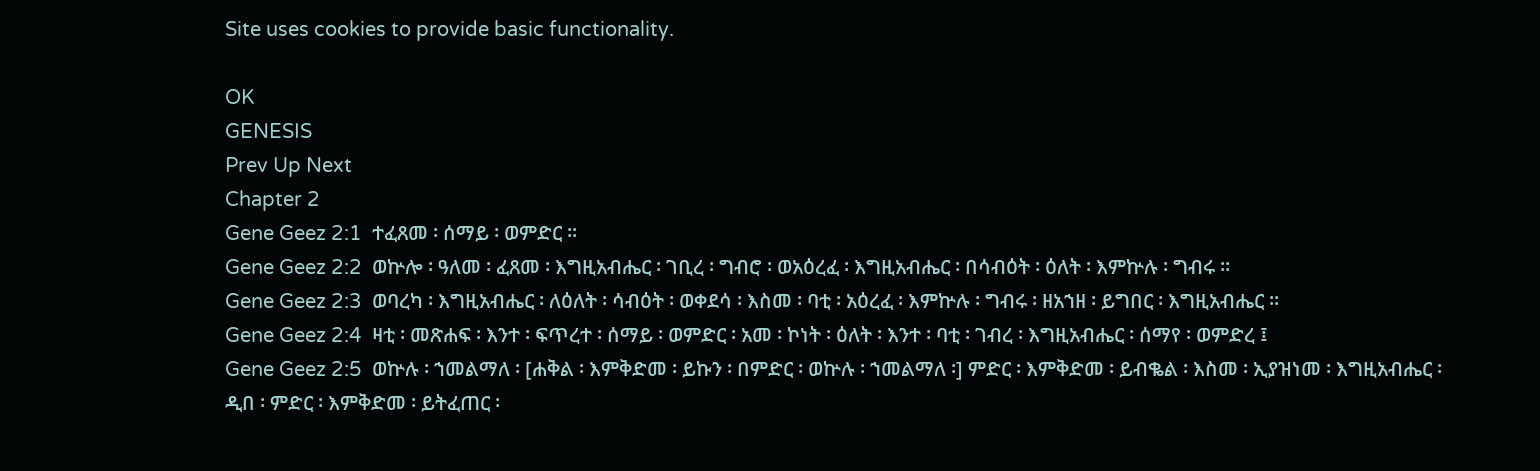Site uses cookies to provide basic functionality.

OK
GENESIS
Prev Up Next
Chapter 2
Gene Geez 2:1  ተፈጸመ ፡ ሰማይ ፡ ወምድር ።
Gene Geez 2:2  ወኵሎ ፡ ዓለመ ፡ ፈጸመ ፡ እግዚአብሔር ፡ ገቢረ ፡ ግብሮ ፡ ወአዕረፈ ፡ እግዚአብሔር ፡ በሳብዕት ፡ ዕለት ፡ እምኵሉ ፡ ግብሩ ።
Gene Geez 2:3  ወባረካ ፡ እግዚአብሔር ፡ ለዕለት ፡ ሳብዕት ፡ ወቀደሳ ፡ እስመ ፡ ባቲ ፡ አዕረፈ ፡ እምኵሉ ፡ ግብሩ ፡ ዘአኀዘ ፡ ይግበር ፡ እግዚአብሔር ።
Gene Geez 2:4  ዛቲ ፡ መጽሐፍ ፡ እንተ ፡ ፍጥረተ ፡ ሰማይ ፡ ወምድር ፡ አመ ፡ ኮነት ፡ ዕለት ፡ እንተ ፡ ባቲ ፡ ገብረ ፡ እግዚአብሔር ፡ ሰማየ ፡ ወምድረ ፤
Gene Geez 2:5  ወኵሉ ፡ ኀመልማለ ፡ [ሐቅል ፡ እምቅድመ ፡ ይኩን ፡ በምድር ፡ ወኵሉ ፡ ኀመልማለ ፡] ምድር ፡ እምቅድመ ፡ ይብቈል ፡ እስመ ፡ ኢያዝነመ ፡ እግዚአብሔር ፡ ዲበ ፡ ምድር ፡ እምቅድመ ፡ ይትፈጠር ፡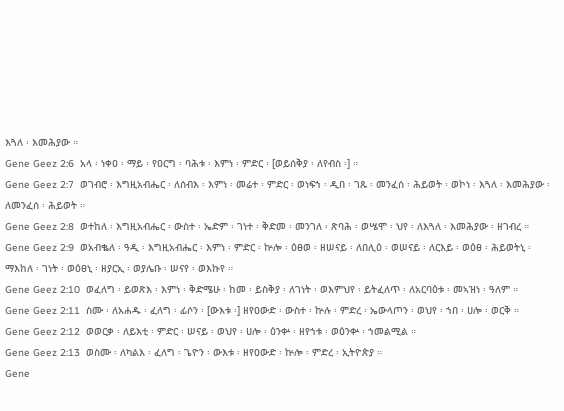እጓለ ፡ እመሕያው ።
Gene Geez 2:6  አላ ፡ ነቀዐ ፡ ማይ ፡ የዐርግ ፡ ባሕቱ ፡ እምነ ፡ ምድር ፡ [ወይሰቅያ ፡ ለየብስ ፡] ።
Gene Geez 2:7  ወገብሮ ፡ እግዚአብሔር ፡ ለሰብእ ፡ እምነ ፡ መሬተ ፡ ምድር ፡ ወነፍኀ ፡ ዲበ ፡ ገጹ ፡ መንፈሰ ፡ ሕይወት ፡ ወኮነ ፡ እጓለ ፡ እመሕያው ፡ ለመንፈሰ ፡ ሕይወት ።
Gene Geez 2:8  ወተከለ ፡ እግዚአብሔር ፡ ውስተ ፡ ኤድም ፡ ገነተ ፡ ቅድመ ፡ መንገለ ፡ ጽባሕ ፡ ወሤሞ ፡ ህየ ፡ ለእጓለ ፡ እመሕያው ፡ ዘገብረ ።
Gene Geez 2:9  ወአብቈለ ፡ ዓዲ ፡ እግዚአብሔር ፡ እምነ ፡ ምድር ፡ ኵሎ ፡ ዕፀወ ፡ ዘሠናይ ፡ ለበሊዕ ፡ ወሠናይ ፡ ለርእይ ፡ ወዕፀ ፡ ሕይወትኒ ፡ ማእከለ ፡ ገነት ፡ ወዕፀኒ ፡ ዘያርኢ ፡ ወያሌቡ ፡ ሠናየ ፡ ወእኩየ ።
Gene Geez 2:10  ወፈለግ ፡ ይወጽእ ፡ እምነ ፡ ቅድሜሁ ፡ ከመ ፡ ይስቅያ ፡ ለገነት ፡ ወእምህየ ፡ ይትፈለጥ ፡ ለአርባዕቱ ፡ መኣዝነ ፡ ዓለም ።
Gene Geez 2:11  ስሙ ፡ ለአሐዱ ፡ ፈለግ ፡ ፊሶን ፡ [ውእቱ ፡] ዘየዐውድ ፡ ውስተ ፡ ኵሉ ፡ ምድረ ፡ ኤውላጦን ፡ ወህየ ፡ ኀበ ፡ ሀሎ ፡ ወርቅ ።
Gene Geez 2:12  ወወርቃ ፡ ለይእቲ ፡ ምድር ፡ ሠናይ ፡ ወህየ ፡ ሀሎ ፡ ዕንቍ ፡ ዘየኀቱ ፡ ወዕንቍ ፡ ኀመልሚል ።
Gene Geez 2:13  ወስሙ ፡ ለካልእ ፡ ፈለግ ፡ ጌዮን ፡ ውእቱ ፡ ዘየዐውድ ፡ ኵሎ ፡ ምድረ ፡ ኢትዮጵያ ።
Gene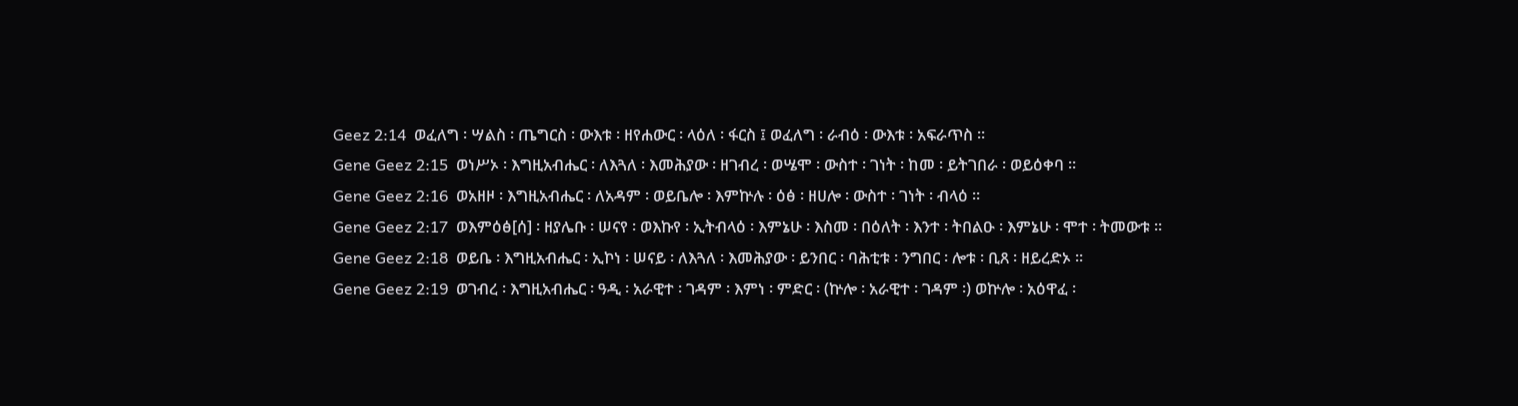Geez 2:14  ወፈለግ ፡ ሣልስ ፡ ጤግርስ ፡ ውእቱ ፡ ዘየሐውር ፡ ላዕለ ፡ ፋርስ ፤ ወፈለግ ፡ ራብዕ ፡ ውእቱ ፡ አፍራጥስ ።
Gene Geez 2:15  ወነሥኦ ፡ እግዚአብሔር ፡ ለእጓለ ፡ እመሕያው ፡ ዘገብረ ፡ ወሤሞ ፡ ውስተ ፡ ገነት ፡ ከመ ፡ ይትገበራ ፡ ወይዕቀባ ።
Gene Geez 2:16  ወአዘዞ ፡ እግዚአብሔር ፡ ለአዳም ፡ ወይቤሎ ፡ እምኵሉ ፡ ዕፅ ፡ ዘሀሎ ፡ ውስተ ፡ ገነት ፡ ብላዕ ።
Gene Geez 2:17  ወእምዕፅ[ሰ] ፡ ዘያሌቡ ፡ ሠናየ ፡ ወእኩየ ፡ ኢትብላዕ ፡ እምኔሁ ፡ እስመ ፡ በዕለት ፡ እንተ ፡ ትበልዑ ፡ እምኔሁ ፡ ሞተ ፡ ትመውቱ ።
Gene Geez 2:18  ወይቤ ፡ እግዚአብሔር ፡ ኢኮነ ፡ ሠናይ ፡ ለእጓለ ፡ እመሕያው ፡ ይንበር ፡ ባሕቲቱ ፡ ንግበር ፡ ሎቱ ፡ ቢጸ ፡ ዘይረድኦ ።
Gene Geez 2:19  ወገብረ ፡ እግዚአብሔር ፡ ዓዲ ፡ አራዊተ ፡ ገዳም ፡ እምነ ፡ ምድር ፡ (ኵሎ ፡ አራዊተ ፡ ገዳም ፡) ወኵሎ ፡ አዕዋፈ ፡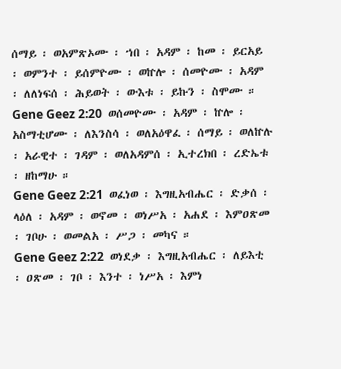ሰማይ ፡ ወአምጽኦሙ ፡ ኀበ ፡ አዳም ፡ ከመ ፡ ይርአይ ፡ ወምንተ ፡ ይሰምዮሙ ፡ ወኵሎ ፡ ሰመዮሙ ፡ አዳም ፡ ለለነፍሰ ፡ ሕይወት ፡ ውእቱ ፡ ይኩን ፡ ስሞሙ ።
Gene Geez 2:20  ወሰመዮሙ ፡ አዳም ፡ ኵሎ ፡ አስማቲሆሙ ፡ ለእንስሳ ፡ ወለአዕዋፈ ፡ ሰማይ ፡ ወለኵሉ ፡ አራዊተ ፡ ገዳም ፡ ወለአዳምሰ ፡ ኢተረክበ ፡ ረድኤቱ ፡ ዘከማሁ ።
Gene Geez 2:21  ወፈነወ ፡ እግዚአብሔር ፡ ድቃሰ ፡ ላዕለ ፡ አዳም ፡ ወኖመ ፡ ወነሥአ ፡ አሐደ ፡ እምዐጽመ ፡ ገቦሁ ፡ ወመልአ ፡ ሥጋ ፡ መካና ።
Gene Geez 2:22  ወነደቃ ፡ እግዚአብሔር ፡ ለይእቲ ፡ ዐጽመ ፡ ገቦ ፡ እንተ ፡ ነሥአ ፡ እምነ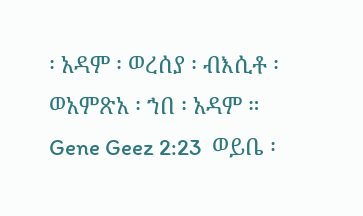፡ አዳም ፡ ወረሰያ ፡ ብእሲቶ ፡ ወአምጽአ ፡ ኀበ ፡ አዳም ።
Gene Geez 2:23  ወይቤ ፡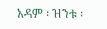አዳም ፡ ዝንቱ ፡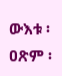ውእቱ ፡ ዐጽም ፡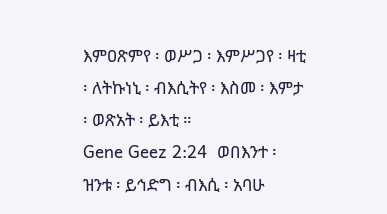እምዐጽምየ ፡ ወሥጋ ፡ እምሥጋየ ፡ ዛቲ ፡ ለትኩነኒ ፡ ብእሲትየ ፡ እስመ ፡ እምታ ፡ ወጽአት ፡ ይእቲ ።
Gene Geez 2:24  ወበእንተ ፡ ዝንቱ ፡ ይኅድግ ፡ ብእሲ ፡ አባሁ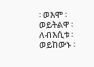፡ ወእሞ ፡ ወይትልዋ ፡ ለብእሲቱ ፡ ወይከውኑ ፡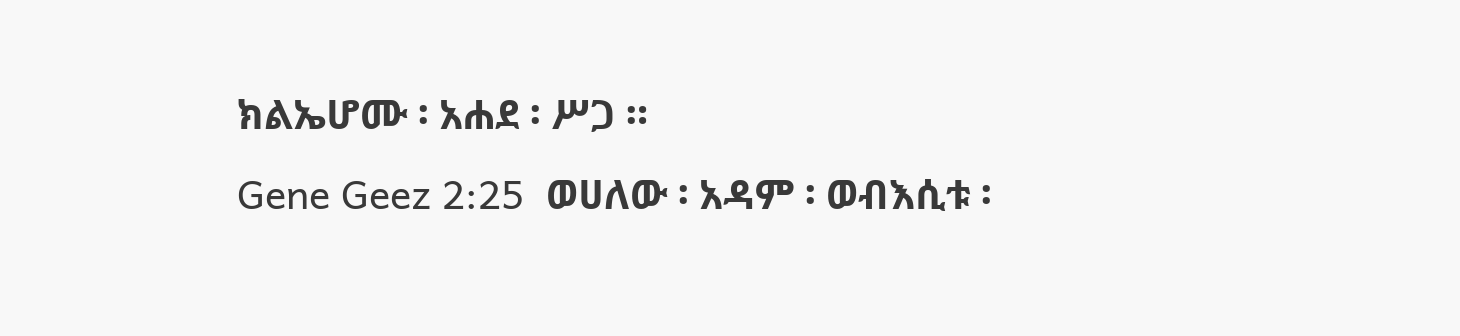ክልኤሆሙ ፡ አሐደ ፡ ሥጋ ።
Gene Geez 2:25  ወሀለው ፡ አዳም ፡ ወብእሲቱ ፡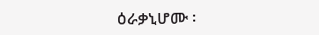ዕራቃኒሆሙ ፡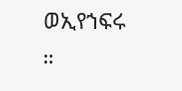ወኢየኀፍሩ ።